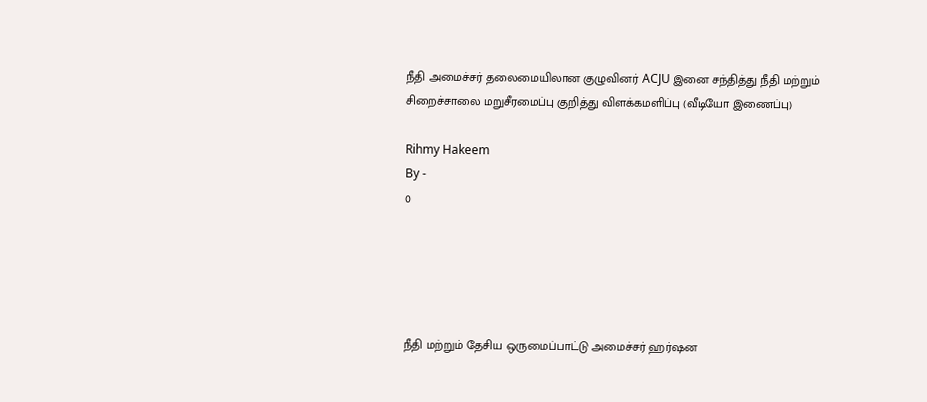நீதி அமைச்சர் தலைமையிலான குழுவினர் ACJU இனை சந்தித்து நீதி மற்றும் சிறைச்சாலை மறுசீரமைப்பு குறித்து விளக்கமளிப்பு (வீடியோ இணைப்பு)

Rihmy Hakeem
By -
0





நீதி மற்றும் தேசிய ஒருமைப்பாட்டு அமைச்சர் ஹர்ஷன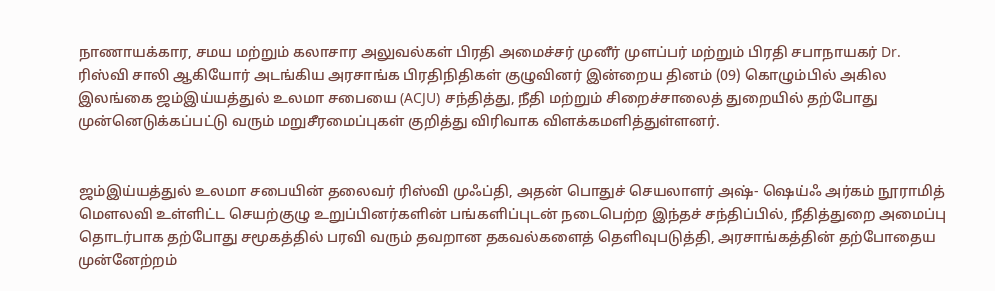நாணாயக்கார, சமய மற்றும் கலாசார அலுவல்கள் பிரதி அமைச்சர் முனீர் முளப்பர் மற்றும் பிரதி சபாநாயகர் Dr. ரிஸ்வி சாலி ஆகியோர் அடங்கிய அரசாங்க பிரதிநிதிகள் குழுவினர் இன்றைய தினம் (09) கொழும்பில் அகில இலங்கை ஜம்இய்யத்துல் உலமா சபையை (ACJU) சந்தித்து, நீதி மற்றும் சிறைச்சாலைத் துறையில் தற்போது முன்னெடுக்கப்பட்டு வரும் மறுசீரமைப்புகள் குறித்து விரிவாக விளக்கமளித்துள்ளனர்.


ஜம்இய்யத்துல் உலமா சபையின் தலைவர் ரிஸ்வி முஃப்தி, அதன் பொதுச் செயலாளர் அஷ்- ஷெய்ஃ அர்கம் நூராமித் மௌலவி உள்ளிட்ட செயற்குழு உறுப்பினர்களின் பங்களிப்புடன் நடைபெற்ற இந்தச் சந்திப்பில், நீதித்துறை அமைப்பு தொடர்பாக தற்போது சமூகத்தில் பரவி வரும் தவறான தகவல்களைத் தெளிவுபடுத்தி, அரசாங்கத்தின் தற்போதைய முன்னேற்றம்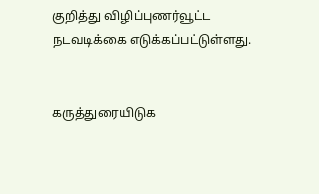குறித்து விழிப்புணர்வூட்ட நடவடிக்கை எடுக்கப்பட்டுள்ளது.


கருத்துரையிடுக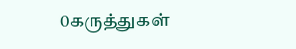0கருத்துகள்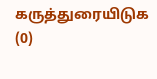கருத்துரையிடுக (0)